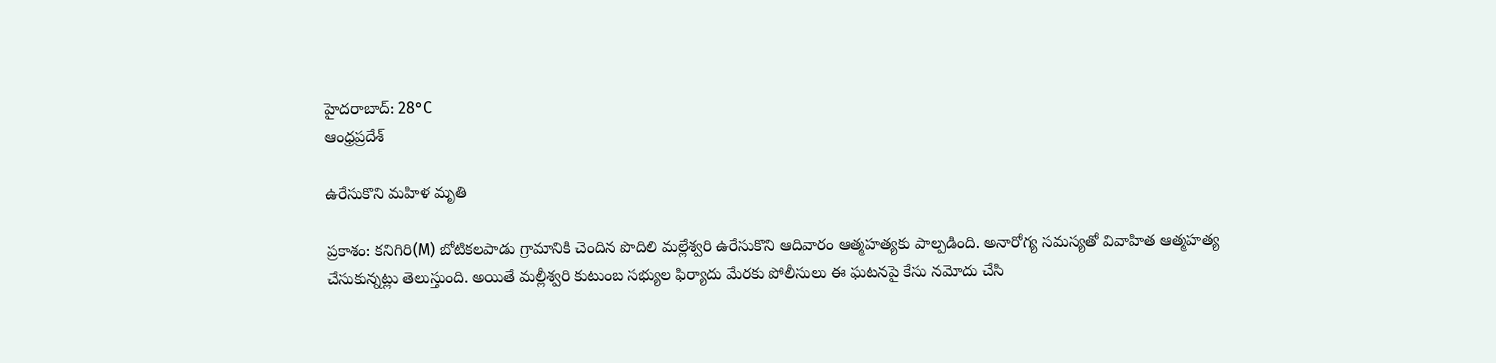హైదరాబాద్: 28°C
ఆంధ్రప్రదేశ్

ఉరేసుకొని మహిళ మృతి

ప్రకాశం: కనిగిరి(M) బోటికలపాడు గ్రామానికి చెందిన పొదిలి మల్లేశ్వరి ఉరేసుకొని ఆదివారం ఆత్మహత్యకు పాల్పడింది. అనారోగ్య సమస్యతో వివాహిత ఆత్మహత్య చేసుకున్నట్లు తెలుస్తుంది. అయితే మల్లీశ్వరి కుటుంబ సభ్యుల ఫిర్యాదు మేరకు పోలీసులు ఈ ఘటనపై కేసు నమోదు చేసి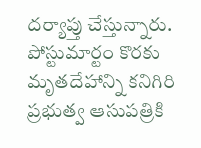దర్యాప్తు చేస్తున్నారు. పోస్టుమార్టం కొరకు మృతదేహాన్ని కనిగిరి ప్రభుత్వ ఆసుపత్రికి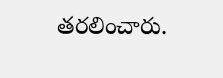తరలించారు.